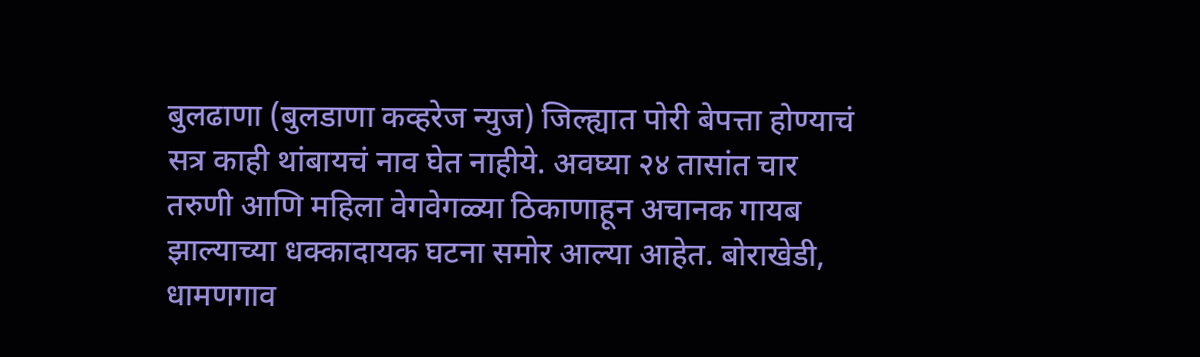बुलढाणा (बुलडाणा कव्हरेज न्युज) जिल्ह्यात पोरी बेपत्ता होण्याचं सत्र काही थांबायचं नाव घेत नाहीये. अवघ्या २४ तासांत चार तरुणी आणि महिला वेगवेगळ्या ठिकाणाहून अचानक गायब झाल्याच्या धक्कादायक घटना समोर आल्या आहेत. बोराखेडी, धामणगाव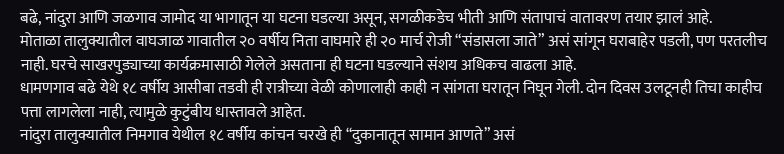बढे, नांदुरा आणि जळगाव जामोद या भागातून या घटना घडल्या असून, सगळीकडेच भीती आणि संतापाचं वातावरण तयार झालं आहे.
मोताळा तालुक्यातील वाघजाळ गावातील २० वर्षीय निता वाघमारे ही २० मार्च रोजी “संडासला जाते” असं सांगून घराबाहेर पडली, पण परतलीच नाही. घरचे साखरपुड्याच्या कार्यक्रमासाठी गेलेले असताना ही घटना घडल्याने संशय अधिकच वाढला आहे.
धामणगाव बढे येथे १८ वर्षीय आसीबा तडवी ही रात्रीच्या वेळी कोणालाही काही न सांगता घरातून निघून गेली. दोन दिवस उलटूनही तिचा काहीच पत्ता लागलेला नाही, त्यामुळे कुटुंबीय धास्तावले आहेत.
नांदुरा तालुक्यातील निमगाव येथील १८ वर्षीय कांचन चरखे ही “दुकानातून सामान आणते” असं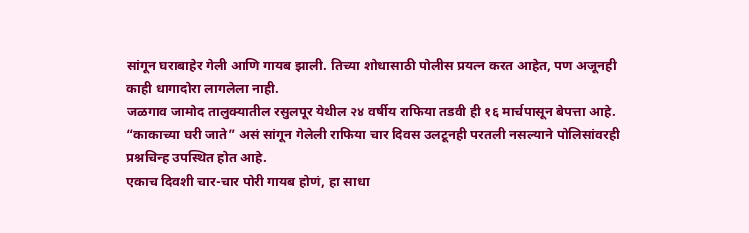सांगून घराबाहेर गेली आणि गायब झाली. तिच्या शोधासाठी पोलीस प्रयत्न करत आहेत, पण अजूनही काही धागादोरा लागलेला नाही.
जळगाव जामोद तालुक्यातील रसुलपूर येथील २४ वर्षीय राफिया तडवी ही १६ मार्चपासून बेपत्ता आहे. “काकाच्या घरी जाते” असं सांगून गेलेली राफिया चार दिवस उलटूनही परतली नसल्याने पोलिसांवरही प्रश्नचिन्ह उपस्थित होत आहे.
एकाच दिवशी चार-चार पोरी गायब होणं, हा साधा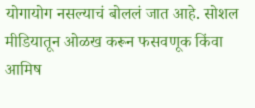योगायोग नसल्याचं बोललं जात आहे. सोशल मीडियातून ओळख करून फसवणूक किंवा आमिष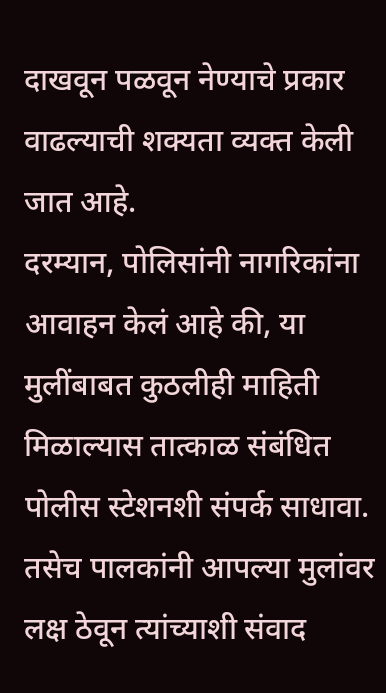दाखवून पळवून नेण्याचे प्रकार वाढल्याची शक्यता व्यक्त केली जात आहे.
दरम्यान, पोलिसांनी नागरिकांना आवाहन केलं आहे की, या मुलींबाबत कुठलीही माहिती मिळाल्यास तात्काळ संबंधित पोलीस स्टेशनशी संपर्क साधावा. तसेच पालकांनी आपल्या मुलांवर लक्ष ठेवून त्यांच्याशी संवाद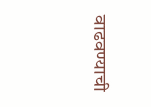वाढवण्याची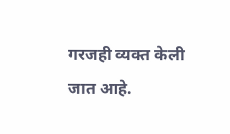गरजही व्यक्त केली जात आहे.